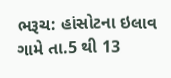ભરૂચ: હાંસોટના ઇલાવ ગામે તા.5 થી 13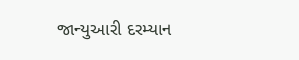જાન્યુઆરી દરમ્યાન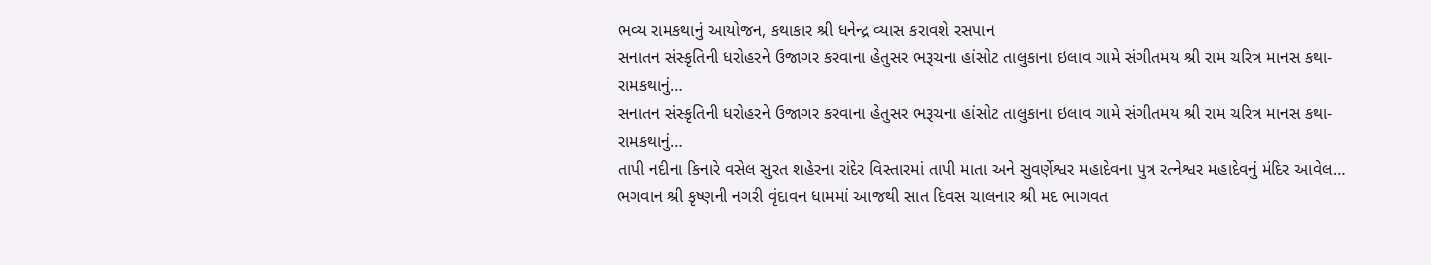ભવ્ય રામકથાનું આયોજન, કથાકાર શ્રી ધનેન્દ્ર વ્યાસ કરાવશે રસપાન
સનાતન સંસ્કૃતિની ધરોહરને ઉજાગર કરવાના હેતુસર ભરૂચના હાંસોટ તાલુકાના ઇલાવ ગામે સંગીતમય શ્રી રામ ચરિત્ર માનસ કથા- રામકથાનું…
સનાતન સંસ્કૃતિની ધરોહરને ઉજાગર કરવાના હેતુસર ભરૂચના હાંસોટ તાલુકાના ઇલાવ ગામે સંગીતમય શ્રી રામ ચરિત્ર માનસ કથા- રામકથાનું…
તાપી નદીના કિનારે વસેલ સુરત શહેરના રાંદેર વિસ્તારમાં તાપી માતા અને સુવર્ણેશ્વર મહાદેવના પુત્ર રત્નેશ્વર મહાદેવનું મંદિર આવેલ…
ભગવાન શ્રી કૃષ્ણની નગરી વૃંદાવન ધામમાં આજથી સાત દિવસ ચાલનાર શ્રી મદ ભાગવત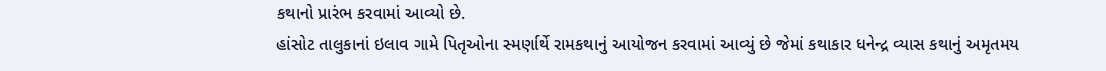કથાનો પ્રારંભ કરવામાં આવ્યો છે.
હાંસોટ તાલુકાનાં ઇલાવ ગામે પિતૃઓના સ્મર્ણાર્થે રામકથાનું આયોજન કરવામાં આવ્યું છે જેમાં કથાકાર ધનેન્દ્ર વ્યાસ કથાનું અમૃતમય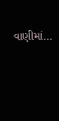વાણીમાં…